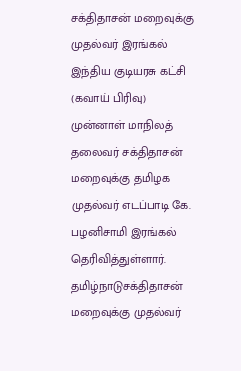சக்திதாசன் மறைவுக்கு முதல்வர் இரங்கல்
இந்திய குடியரசு கட்சி (கவாய் பிரிவு) முன்னாள் மாநிலத் தலைவர் சக்திதாசன் மறைவுக்கு தமிழக முதல்வர் எடப்பாடி கே. பழனிசாமி இரங்கல் தெரிவித்துள்ளார்.
தமிழ்நாடுசக்திதாசன் மறைவுக்கு முதல்வர்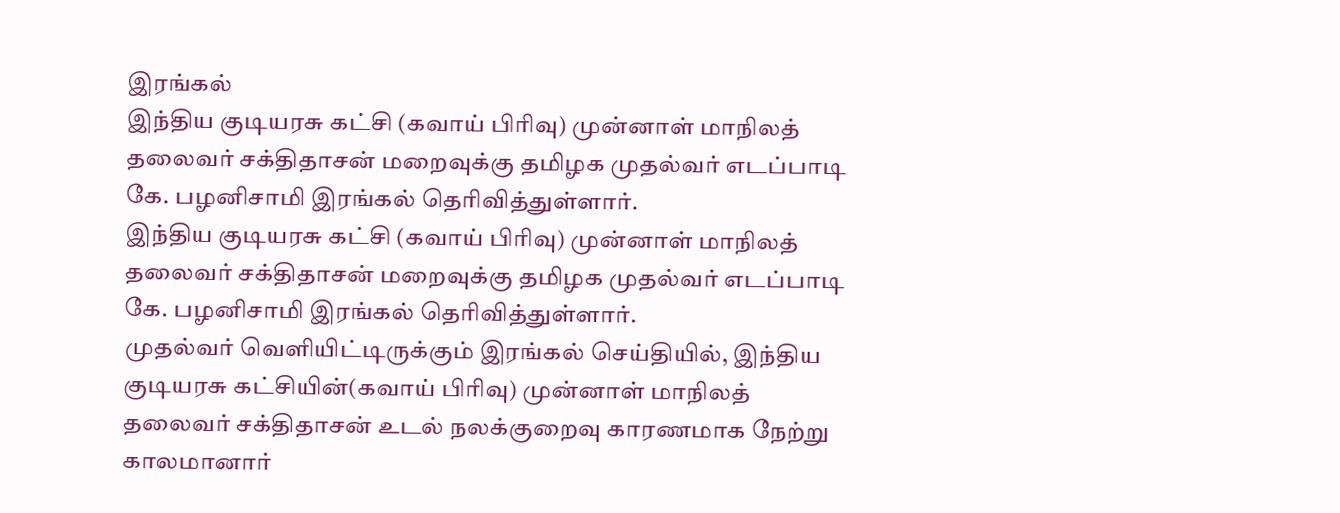இரங்கல்
இந்திய குடியரசு கட்சி (கவாய் பிரிவு) முன்னாள் மாநிலத் தலைவர் சக்திதாசன் மறைவுக்கு தமிழக முதல்வர் எடப்பாடி கே. பழனிசாமி இரங்கல் தெரிவித்துள்ளார்.
இந்திய குடியரசு கட்சி (கவாய் பிரிவு) முன்னாள் மாநிலத் தலைவர் சக்திதாசன் மறைவுக்கு தமிழக முதல்வர் எடப்பாடி கே. பழனிசாமி இரங்கல் தெரிவித்துள்ளார்.
முதல்வர் வெளியிட்டிருக்கும் இரங்கல் செய்தியில், இந்திய குடியரசு கட்சியின்(கவாய் பிரிவு) முன்னாள் மாநிலத் தலைவர் சக்திதாசன் உடல் நலக்குறைவு காரணமாக நேற்று காலமானார்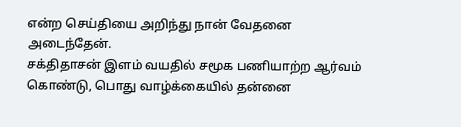என்ற செய்தியை அறிந்து நான் வேதனை அடைந்தேன்.
சக்திதாசன் இளம் வயதில் சமூக பணியாற்ற ஆர்வம் கொண்டு, பொது வாழ்க்கையில் தன்னை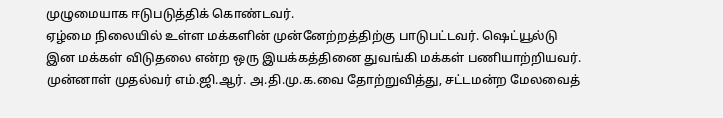முழுமையாக ஈடுபடுத்திக் கொண்டவர்.
ஏழ்மை நிலையில் உள்ள மக்களின் முன்னேற்றத்திற்கு பாடுபட்டவர். ஷெட்யூல்டு இன மக்கள் விடுதலை என்ற ஒரு இயக்கத்தினை துவங்கி மக்கள் பணியாற்றியவர். முன்னாள் முதல்வர் எம்.ஜி.ஆர். அ.தி.மு.க.வை தோற்றுவித்து, சட்டமன்ற மேலவைத்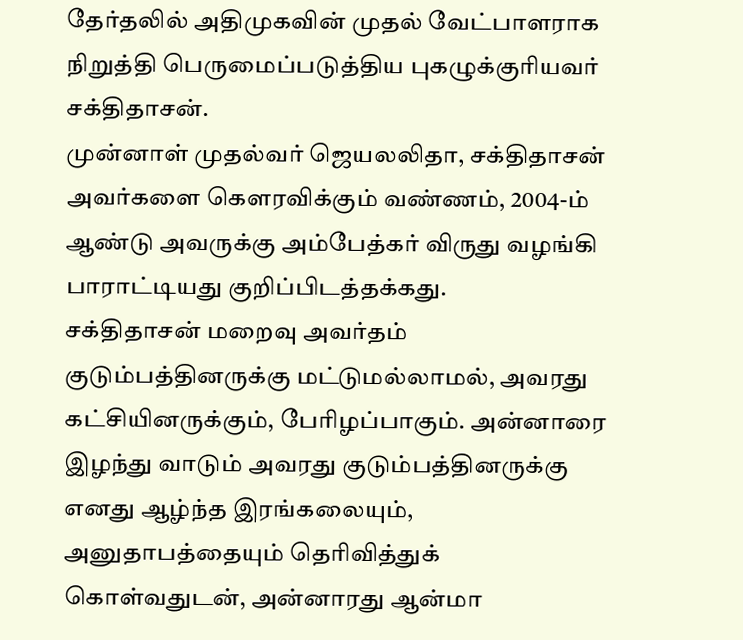தேர்தலில் அதிமுகவின் முதல் வேட்பாளராக நிறுத்தி பெருமைப்படுத்திய புகழுக்குரியவர் சக்திதாசன்.
முன்னாள் முதல்வர் ஜெயலலிதா, சக்திதாசன் அவர்களை கௌரவிக்கும் வண்ணம், 2004-ம் ஆண்டு அவருக்கு அம்பேத்கர் விருது வழங்கி பாராட்டியது குறிப்பிடத்தக்கது.
சக்திதாசன் மறைவு அவர்தம் குடும்பத்தினருக்கு மட்டுமல்லாமல், அவரது கட்சியினருக்கும், பேரிழப்பாகும். அன்னாரை இழந்து வாடும் அவரது குடும்பத்தினருக்கு எனது ஆழ்ந்த இரங்கலையும், அனுதாபத்தையும் தெரிவித்துக் கொள்வதுடன், அன்னாரது ஆன்மா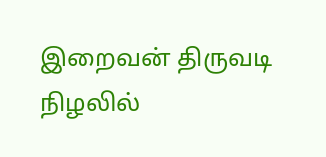இறைவன் திருவடி நிழலில்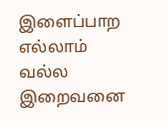இளைப்பாற எல்லாம் வல்ல இறைவனை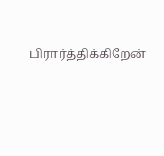பிரார்த்திக்கிறேன்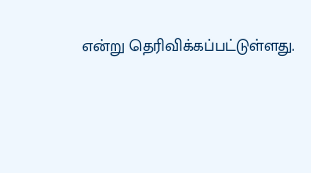என்று தெரிவிக்கப்பட்டுள்ளது.